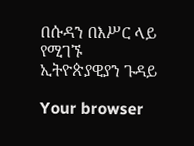በሱዳን በእሥር ላይ የሚገኙ ኢትዮጵያዊያን ጉዳይ

Your browser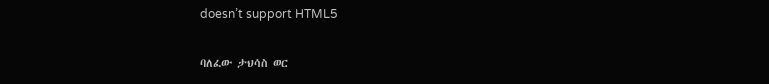doesn’t support HTML5

ባለፈው ታህሳስ ወር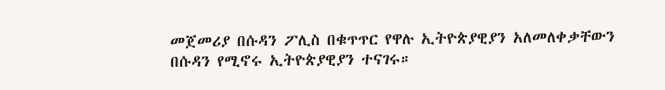መጀመሪያ በሱዳን ፖሊስ በቁጥጥር የዋሉ ኢትዮጵያዊያን አለመለቀቃቸውን በሱዳን የሚኖሩ ኢትዮጵያዊያን ተናገሩ።